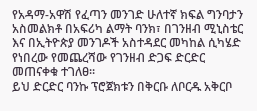የአዳማ-አዋሽ የፈጣን መንገድ ሁለተኛ ክፍል ግንባታን አስመልክቶ በአፍሪካ ልማት ባንክ፣ በገንዘብ ሚኒስቴር እና በኢትዮጵያ መንገዶች አስተዳደር መካከል ሲካሄድ የነበረው የመጨረሻው የገንዘብ ድጋፍ ድርድር መጠናቀቁ ተገለፀ።
ይህ ድርድር ባንኩ ፕሮጀክቱን በቅርቡ ለቦርዱ አቅርቦ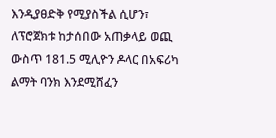እንዲያፀድቅ የሚያስችል ሲሆን፣ ለፕሮጀክቱ ከታሰበው አጠቃላይ ወጪ ውስጥ 181.5 ሚሊዮን ዶላር በአፍሪካ ልማት ባንክ እንደሚሸፈን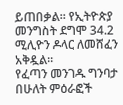ይጠበቃል። የኢትዮጵያ መንግስት ደግሞ 34.2 ሚሊዮን ዶላር ለመሸፈን አቅዷል።
የፈጣን መንገዱ ግንባታ በሁለት ምዕራፎች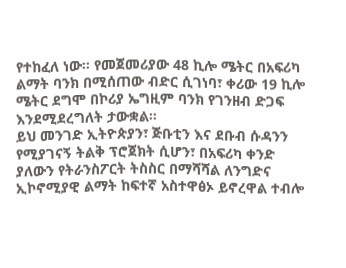የተከፈለ ነው። የመጀመሪያው 48 ኪሎ ሜትር በአፍሪካ ልማት ባንክ በሚሰጠው ብድር ሲገነባ፣ ቀሪው 19 ኪሎ ሜትር ደግሞ በኮሪያ ኤግዚም ባንክ የገንዘብ ድጋፍ እንደሚደረግለት ታውቋል።
ይህ መንገድ ኢትዮጵያን፣ ጅቡቲን እና ደቡብ ሱዳንን የሚያገናኝ ትልቅ ፕሮጀክት ሲሆን፣ በአፍሪካ ቀንድ ያለውን የትራንስፖርት ትስስር በማሻሻል ለንግድና ኢኮኖሚያዊ ልማት ከፍተኛ አስተዋፅኦ ይኖረዋል ተብሎ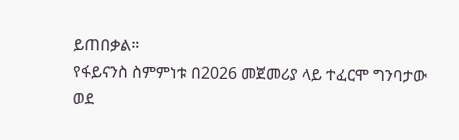ይጠበቃል።
የፋይናንስ ስምምነቱ በ2026 መጀመሪያ ላይ ተፈርሞ ግንባታው ወደ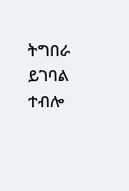ትግበራ ይገባል ተብሎ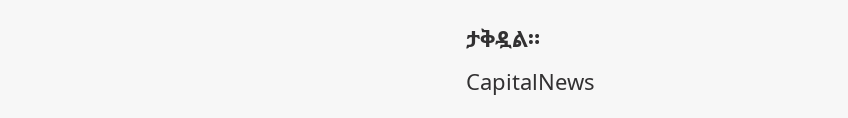ታቅዷል።
CapitalNews